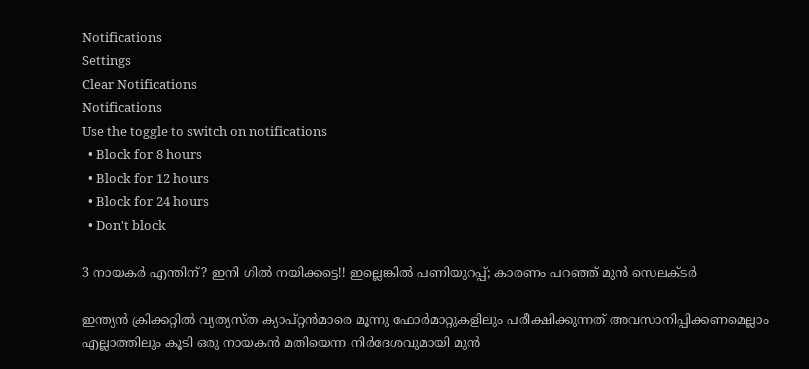Notifications
Settings
Clear Notifications
Notifications
Use the toggle to switch on notifications
  • Block for 8 hours
  • Block for 12 hours
  • Block for 24 hours
  • Don't block

3 നായകര്‍ എന്തിന്? ഇനി ഗില്‍ നയിക്കട്ടെ!! ഇല്ലെങ്കില്‍ പണിയുറപ്പ്; കാരണം പറഞ്ഞ് മുന്‍ സെലക്ടര്‍

ഇന്ത്യന്‍ ക്രിക്കറ്റില്‍ വ്യത്യസ്ത ക്യാപ്റ്റന്‍മാരെ മൂന്നു ഫോര്‍മാറ്റുകളിലും പരീക്ഷിക്കുന്നത് അവസാനിപ്പിക്കണമെല്ലാം എല്ലാത്തിലും കൂടി ഒരു നായകന്‍ മതിയെന്ന നിര്‍ദേശവുമായി മുന്‍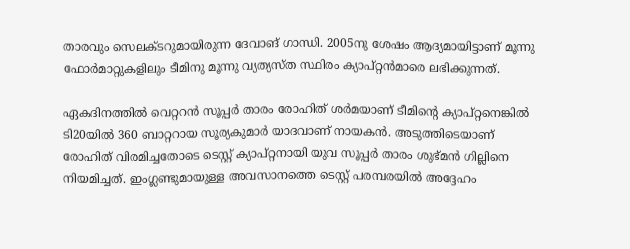താരവും സെലക്ടറുമായിരുന്ന ദേവാങ് ഗാന്ധി. 2005നു ശേഷം ആദ്യമായിട്ടാണ് മൂന്നു ഫോര്‍മാറ്റുകളിലും ടീമിനു മൂന്നു വ്യത്യസ്ത സ്ഥിരം ക്യാപ്റ്റന്‍മാരെ ലഭിക്കുന്നത്.

ഏകദിനത്തില്‍ വെറ്ററന്‍ സൂപ്പര്‍ താരം രോഹിത് ശര്‍മയാണ് ടീമിന്റെ ക്യാപ്റ്റനെങ്കില്‍ ടി20യില്‍ 360 ബാറ്ററായ സൂര്യകുമാര്‍ യാദവാണ് നായകന്‍. അടുത്തിടെയാണ് രോഹിത് വിരമിച്ചതോടെ ടെസ്റ്റ് ക്യാപ്റ്റനായി യുവ സൂപ്പര്‍ താരം ശുഭ്മന്‍ ഗില്ലിനെ നിയമിച്ചത്. ഇംഗ്ലണ്ടുമായുള്ള അവസാനത്തെ ടെസ്റ്റ് പരമ്പരയില്‍ അദ്ദേഹം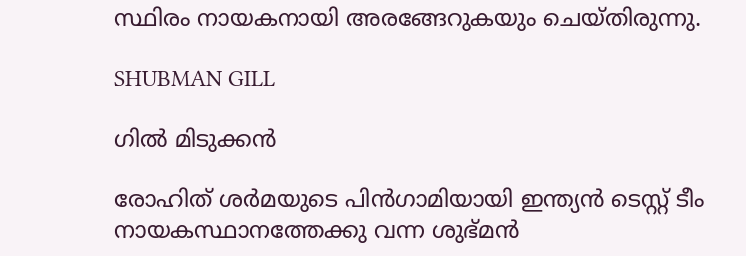സ്ഥിരം നായകനായി അരങ്ങേറുകയും ചെയ്തിരുന്നു.

SHUBMAN GILL

ഗില്‍ മിടുക്കന്‍

രോഹിത് ശര്‍മയുടെ പിന്‍ഗാമിയായി ഇന്ത്യന്‍ ടെസ്റ്റ് ടീം നായകസ്ഥാനത്തേക്കു വന്ന ശുഭ്മന്‍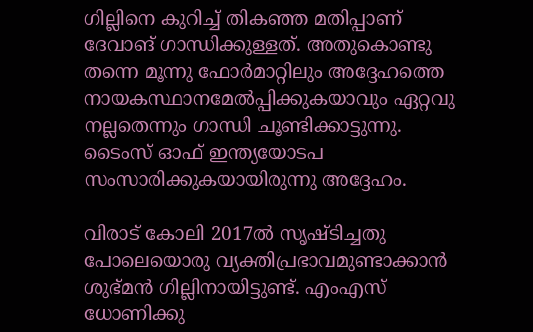ഗില്ലിനെ കുറിച്ച് തികഞ്ഞ മതിപ്പാണ് ദേവാങ് ഗാന്ധിക്കുള്ളത്. അതുകൊണ്ടു തന്നെ മൂന്നു ഫോര്‍മാറ്റിലും അദ്ദേഹത്തെ നായകസ്ഥാനമേല്‍പ്പിക്കുകയാവും ഏറ്റവു നല്ലതെന്നും ഗാന്ധി ചൂണ്ടിക്കാട്ടുന്നു. ടൈംസ് ഓഫ് ഇന്ത്യയോടപ സംസാരിക്കുകയായിരുന്നു അദ്ദേഹം.

വിരാട് കോലി 2017ല്‍ സൃഷ്ടിച്ചതു പോലെയൊരു വ്യക്തിപ്രഭാവമുണ്ടാക്കാന്‍ ശുഭ്മന്‍ ഗില്ലിനായിട്ടുണ്ട്. എംഎസ് ധോണിക്കു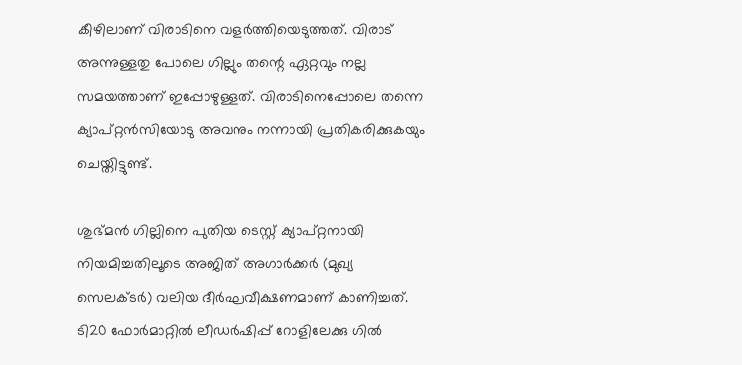കീഴിലാണ് വിരാടിനെ വളര്‍ത്തിയെടുത്തത്. വിരാട് അന്നുള്ളതു പോലെ ഗില്ലും തന്റെ ഏറ്റവും നല്ല സമയത്താണ് ഇപ്പോഴുള്ളത്. വിരാടിനെപ്പോലെ തന്നെ ക്യാപ്റ്റന്‍സിയോടു അവനും നന്നായി പ്രതികരിക്കുകയും ചെയ്തിട്ടുണ്ട്.

ശുഭ്മന്‍ ഗില്ലിനെ പുതിയ ടെസ്റ്റ് ക്യാപ്റ്റനായി നിയമിച്ചതിലൂടെ അജിത് അഗാര്‍ക്കര്‍ (മുഖ്യ സെലക്ടര്‍) വലിയ ദീര്‍ഘവീക്ഷണമാണ് കാണിച്ചത്. ടി20 ഫോര്‍മാറ്റില്‍ ലീഡര്‍ഷിപ്പ് റോളിലേക്കു ഗില്‍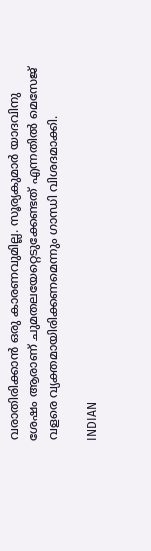വരാതിരിക്കാന്‍ ഒരു കാരണവുമില്ല. സൂര്യകുമാര്‍ യാദവിനു ശേഷം ആരാണ് ചുമതലയേറ്റെടുക്കേണ്ടത് എന്നതില്‍ മെസേജ് വളരെ വ്യക്തമായിരിക്കണമെന്നും ഗാന്ധി വിശദമാക്കി.

INDIAN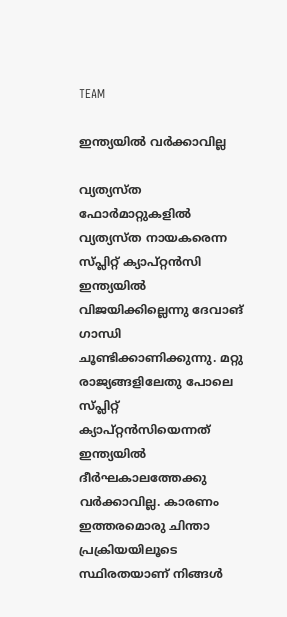TEAM

ഇന്ത്യയില്‍ വര്‍ക്കാവില്ല

വ്യത്യസ്ത ഫോര്‍മാറ്റുകളില്‍ വ്യത്യസ്ത നായകരെന്ന സ്പ്ലിറ്റ് ക്യാപ്റ്റന്‍സി ഇന്ത്യയില്‍ വിജയിക്കില്ലെന്നു ദേവാങ് ഗാന്ധി ചൂണ്ടിക്കാണിക്കുന്നു. മറ്റു രാജ്യങ്ങളിലേതു പോലെ സ്പ്ലിറ്റ് ക്യാപ്റ്റന്‍സിയെന്നത് ഇന്ത്യയില്‍ ദീര്‍ഘകാലത്തേക്കു വര്‍ക്കാവില്ല. കാരണം ഇത്തരമൊരു ചിന്താ പ്രക്രിയയിലൂടെ സ്ഥിരതയാണ് നിങ്ങള്‍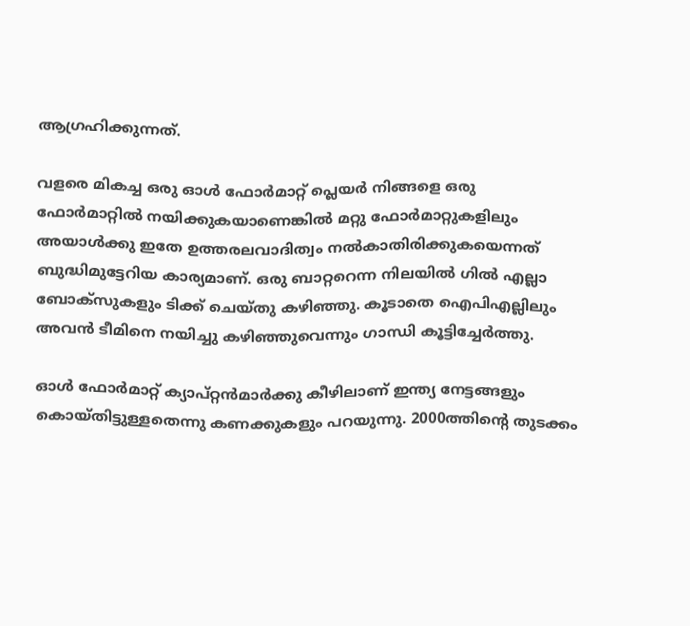ആഗ്രഹിക്കുന്നത്.

വളരെ മികച്ച ഒരു ഓള്‍ ഫോര്‍മാറ്റ് പ്ലെയര്‍ നിങ്ങളെ ഒരു ഫോര്‍മാറ്റില്‍ നയിക്കുകയാണെങ്കില്‍ മറ്റു ഫോര്‍മാറ്റുകളിലും അയാള്‍ക്കു ഇതേ ഉത്തരലവാദിത്വം നല്‍കാതിരിക്കുകയെന്നത് ബുദ്ധിമുട്ടേറിയ കാര്യമാണ്. ഒരു ബാറ്ററെന്ന നിലയില്‍ ഗില്‍ എല്ലാ ബോക്‌സുകളും ടിക്ക് ചെയ്തു കഴിഞ്ഞു. കൂടാതെ ഐപിഎല്ലിലും അവന്‍ ടീമിനെ നയിച്ചു കഴിഞ്ഞുവെന്നും ഗാന്ധി കൂട്ടിച്ചേര്‍ത്തു.

ഓള്‍ ഫോര്‍മാറ്റ് ക്യാപ്റ്റന്‍മാര്‍ക്കു കീഴിലാണ് ഇന്ത്യ നേട്ടങ്ങളും കൊയ്തിട്ടുള്ളതെന്നു കണക്കുകളും പറയുന്നു. 2000ത്തിന്റെ തുടക്കം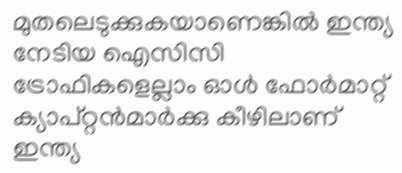മുതലെടുക്കുകയാണെങ്കില്‍ ഇന്ത്യ നേടിയ ഐസിസി ട്രോഫികളെല്ലാം ഓള്‍ ഫോര്‍മാറ്റ് ക്യാപ്റ്റന്‍മാര്‍ക്കു കീഴിലാണ് ഇന്ത്യ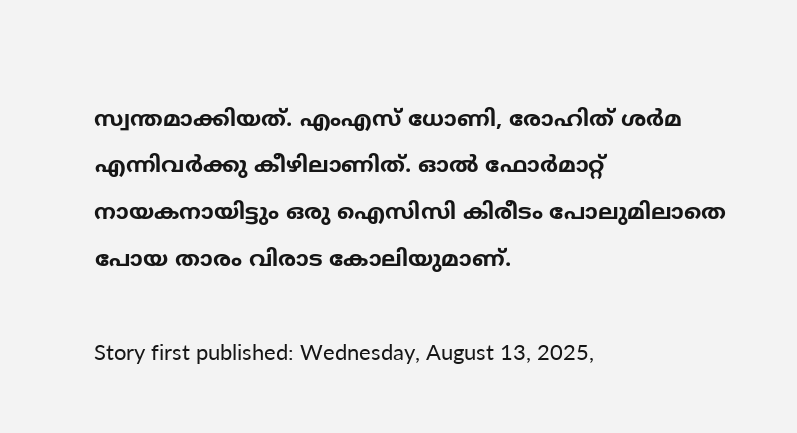സ്വന്തമാക്കിയത്. എംഎസ് ധോണി, രോഹിത് ശര്‍മ എന്നിവര്‍ക്കു കീഴിലാണിത്. ഓല്‍ ഫോര്‍മാറ്റ് നായകനായിട്ടും ഒരു ഐസിസി കിരീടം പോലുമിലാതെ പോയ താരം വിരാട കോലിയുമാണ്.

Story first published: Wednesday, August 13, 2025,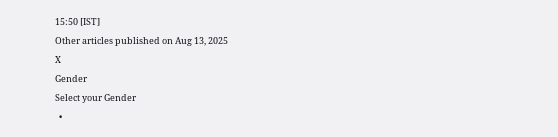15:50 [IST]
Other articles published on Aug 13, 2025
X
Gender
Select your Gender
  •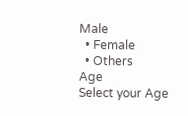Male
  • Female
  • Others
Age
Select your Age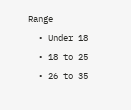Range
  • Under 18
  • 18 to 25
  • 26 to 35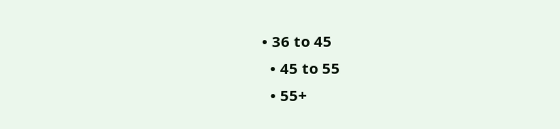• 36 to 45
  • 45 to 55
  • 55+